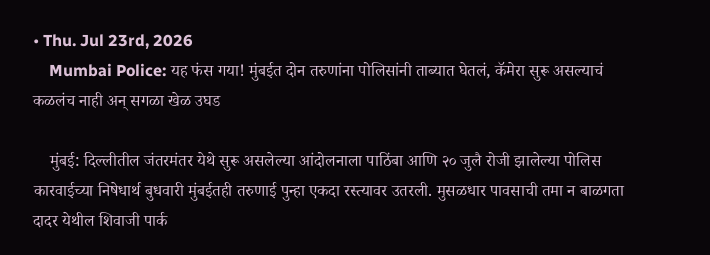• Thu. Jul 23rd, 2026
    Mumbai Police: यह फंस गया! मुंबईत दोन तरुणांना पोलिसांनी ताब्यात घेतलं, कॅमेरा सुरू असल्याचं कळलंच नाही अन् सगळा खेळ उघड

    मुंबई: दिल्लीतील जंतरमंतर येथे सुरू असलेल्या आंदोलनाला पाठिंबा आणि २० जुलै रोजी झालेल्या पोलिस कारवाईच्या निषेधार्थ बुधवारी मुंबईतही तरुणाई पुन्हा एकदा रस्त्यावर उतरली. मुसळधार पावसाची तमा न बाळगता दादर येथील शिवाजी पार्क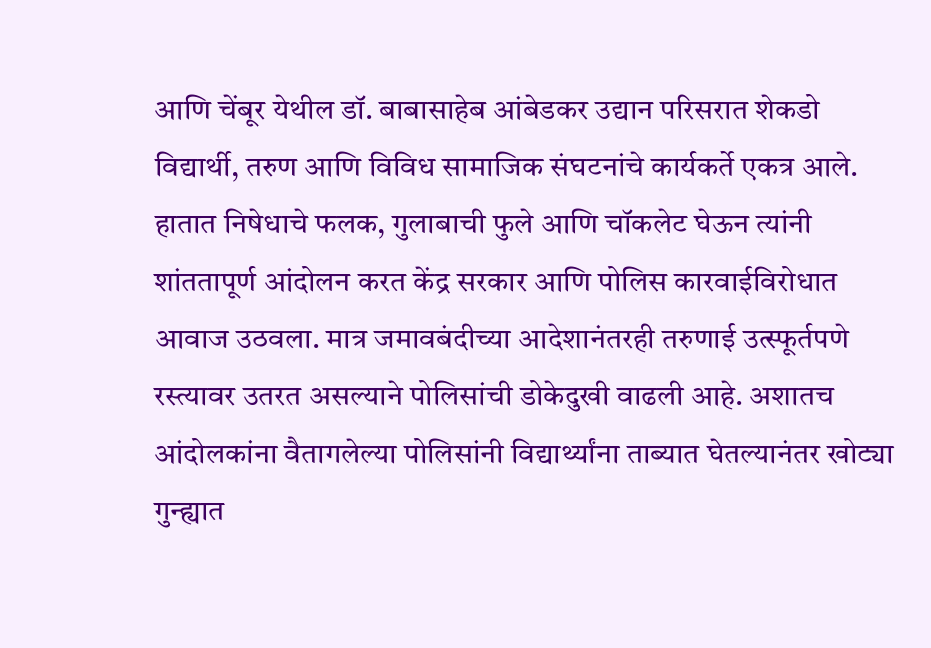आणि चेंबूर येथील डॉ. बाबासाहेब आंबेडकर उद्यान परिसरात शेकडो विद्यार्थी, तरुण आणि विविध सामाजिक संघटनांचे कार्यकर्ते एकत्र आले. हातात निषेधाचे फलक, गुलाबाची फुले आणि चॉकलेट घेऊन त्यांनी शांततापूर्ण आंदोलन करत केंद्र सरकार आणि पोलिस कारवाईविरोधात आवाज उठवला. मात्र जमावबंदीच्या आदेशानंतरही तरुणाई उत्स्फूर्तपणे रस्त्यावर उतरत असल्याने पोलिसांची डोकेदुखी वाढली आहे. अशातच आंदोलकांना वैतागलेल्या पोलिसांनी विद्यार्थ्यांना ताब्यात घेतल्यानंतर खोट्या गुन्ह्यात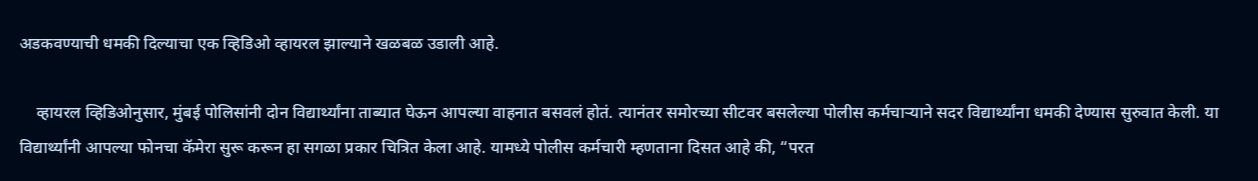अडकवण्याची धमकी दिल्याचा एक व्हिडिओ व्हायरल झाल्याने खळबळ उडाली आहे.

    व्हायरल व्हिडिओनुसार, मुंबई पोलिसांनी दोन विद्यार्थ्यांना ताब्यात घेऊन आपल्या वाहनात बसवलं होतं. त्यानंतर समोरच्या सीटवर बसलेल्या पोलीस कर्मचाऱ्याने सदर विद्यार्थ्यांना धमकी देण्यास सुरुवात केली. या विद्यार्थ्यांनी आपल्या फोनचा कॅमेरा सुरू करून हा सगळा प्रकार चित्रित केला आहे. यामध्ये पोलीस कर्मचारी म्हणताना दिसत आहे की, “परत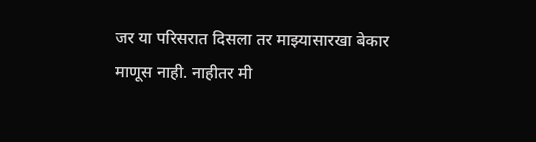जर या परिसरात दिसला तर माझ्यासारखा बेकार माणूस नाही. नाहीतर मी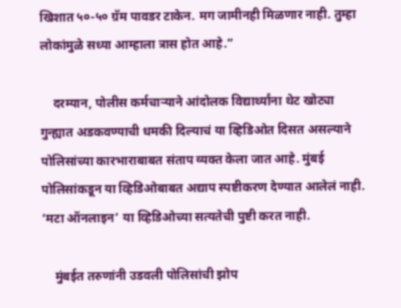खिशात ५०-५० ग्रॅम पावडर टाकेन. मग जामीनही मिळणार नाही. तुम्हा लोकांमुळे सध्या आम्हाला त्रास होत आहे.”

    दरम्यान, पोलीस कर्मचाऱ्याने आंदोलक विद्यार्थ्यांना थेट खोट्या गुन्ह्यात अडकवण्याची धमकी दिल्याचं या व्हिडिओत दिसत असल्याने पोलिसांच्या कारभाराबाबत संताप व्यक्त केला जात आहे. मुंबई पोलिसांकडून या व्हिडिओबाबत अद्याप स्पष्टीकरण देण्यात आलेलं नाही. ‘मटा ऑनलाइन’ या व्हिडिओच्या सत्यतेची पुष्टी करत नाही.

    मुंबईत तरुणांनी उडवली पोलिसांची झोप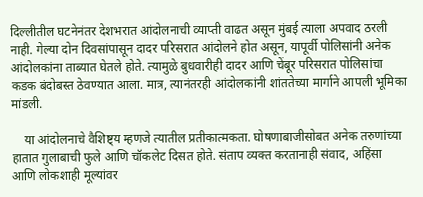दिल्लीतील घटनेनंतर देशभरात आंदोलनाची व्याप्ती वाढत असून मुंबई त्याला अपवाद ठरली नाही. गेल्या दोन दिवसांपासून दादर परिसरात आंदोलने होत असून, यापूर्वी पोलिसांनी अनेक आंदोलकांना ताब्यात घेतले होते. त्यामुळे बुधवारीही दादर आणि चेंबूर परिसरात पोलिसांचा कडक बंदोबस्त ठेवण्यात आला. मात्र, त्यानंतरही आंदोलकांनी शांततेच्या मार्गाने आपली भूमिका मांडली.

    या आंदोलनाचे वैशिष्ट्य म्हणजे त्यातील प्रतीकात्मकता. घोषणाबाजीसोबत अनेक तरुणांच्या हातात गुलाबाची फुले आणि चॉकलेट दिसत होते. संताप व्यक्त करतानाही संवाद, अहिंसा आणि लोकशाही मूल्यांवर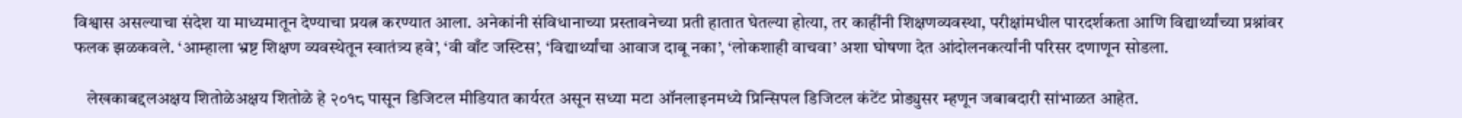विश्वास असल्याचा संदेश या माध्यमातून देण्याचा प्रयत्न करण्यात आला. अनेकांनी संविधानाच्या प्रस्तावनेच्या प्रती हातात घेतल्या होत्या, तर काहींनी शिक्षणव्यवस्था, परीक्षांमधील पारदर्शकता आणि विद्यार्थ्यांच्या प्रश्नांवर फलक झळकवले. ‘आम्हाला भ्रष्ट शिक्षण व्यवस्थेतून स्वातंत्र्य हवे’, ‘वी वाँट जस्टिस’, ‘विद्यार्थ्यांचा आवाज दाबू नका’, ‘लोकशाही वाचवा’ अशा घोषणा देत आंदोलनकर्त्यांनी परिसर दणाणून सोडला.

    लेखकाबद्दलअक्षय शितोळेअक्षय शितोळे हे २०१८ पासून डिजिटल मीडियात कार्यरत असून सध्या मटा ऑनलाइनमध्ये प्रिन्सिपल डिजिटल कंटेंट प्रोड्युसर म्हणून जबाबदारी सांभाळत आहेत.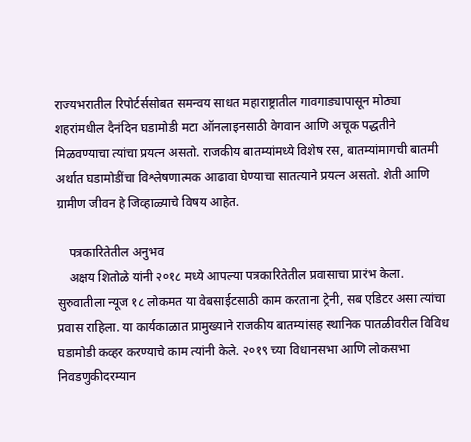राज्यभरातील रिपोर्टर्ससोबत समन्वय साधत महाराष्ट्रातील गावगाड्यापासून मोठ्या शहरांमधील दैनंदिन घडामोडी मटा ऑनलाइनसाठी वेगवान आणि अचूक पद्धतीने मिळवण्याचा त्यांचा प्रयत्न असतो. राजकीय बातम्यांमध्ये विशेष रस, बातम्यांमागची बातमी अर्थात घडामोडींचा विश्लेषणात्मक आढावा घेण्याचा सातत्याने प्रयत्न असतो. शेती आणि ग्रामीण जीवन हे जिव्हाळ्याचे विषय आहेत.

    पत्रकारितेतील अनुभव
    अक्षय शितोळे यांनी २०१८ मध्ये आपल्या पत्रकारितेतील प्रवासाचा प्रारंभ केला. सुरुवातीला न्यूज १८ लोकमत या वेबसाईटसाठी काम करताना ट्रेनी, सब एडिटर असा त्यांचा प्रवास राहिला. या कार्यकाळात प्रामुख्याने राजकीय बातम्यांसह स्थानिक पातळीवरील विविध घडामोडी कव्हर करण्याचे काम त्यांनी केले. २०१९ च्या विधानसभा आणि लोकसभा निवडणुकीदरम्यान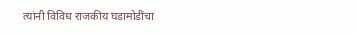त्यांनी विविध राजकीय घडामोडींचा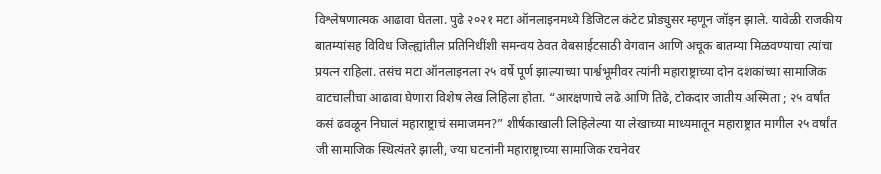विश्लेषणात्मक आढावा घेतला. पुढे २०२१ मटा ऑनलाइनमध्ये डिजिटल कंटेट प्रोड्युसर म्हणून जॉइन झाले. यावेळी राजकीय बातम्यांसह विविध जिल्ह्यांतील प्रतिनिधींशी समन्वय ठेवत वेबसाईटसाठी वेगवान आणि अचूक बातम्या मिळवण्याचा त्यांचा प्रयत्न राहिला. तसंच मटा ऑनलाइनला २५ वर्षे पूर्ण झाल्याच्या पार्श्वभूमीवर त्यांनी महाराष्ट्राच्या दोन दशकांच्या सामाजिक वाटचालीचा आढावा घेणारा विशेष लेख लिहिला होता. “आरक्षणाचे लढे आणि तिढे, टोकदार जातीय अस्मिता ; २५ वर्षांत कसं ढवळून निघालं महाराष्ट्राचं समाजमन?” शीर्षकाखाली लिहिलेल्या या लेखाच्या माध्यमातून महाराष्ट्रात मागील २५ वर्षांत जी सामाजिक स्थित्यंतरे झाली, ज्या घटनांनी महाराष्ट्राच्या सामाजिक रचनेवर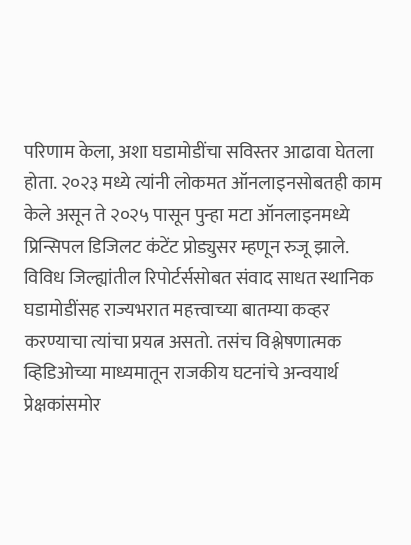परिणाम केला, अशा घडामोडींचा सविस्तर आढावा घेतला होता. २०२३ मध्ये त्यांनी लोकमत ऑनलाइनसोबतही काम केले असून ते २०२५ पासून पुन्हा मटा ऑनलाइनमध्ये प्रिन्सिपल डिजिलट कंटेंट प्रोड्युसर म्हणून रुजू झाले. विविध जिल्ह्यांतील रिपोर्टर्ससोबत संवाद साधत स्थानिक घडामोडींसह राज्यभरात महत्त्वाच्या बातम्या कव्हर करण्याचा त्यांचा प्रयत्न असतो. तसंच विश्लेषणात्मक व्हिडिओच्या माध्यमातून राजकीय घटनांचे अन्वयार्थ प्रेक्षकांसमोर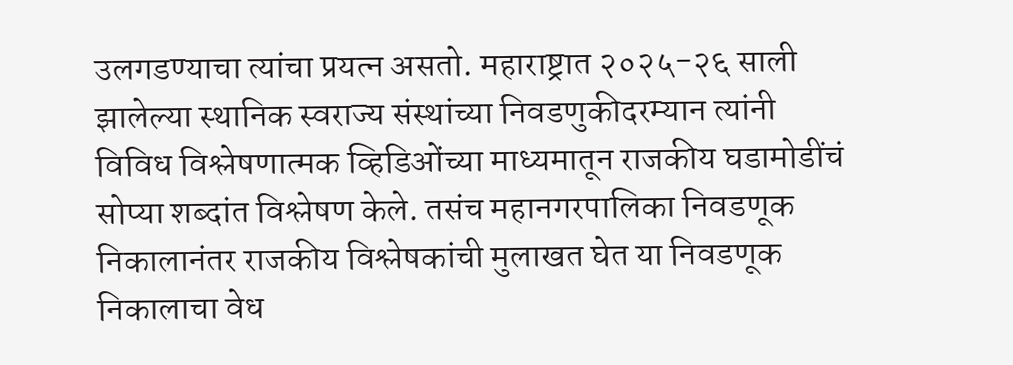उलगडण्याचा त्यांचा प्रयत्न असतो. महाराष्ट्रात २०२५-२६ साली झालेल्या स्थानिक स्वराज्य संस्थांच्या निवडणुकीदरम्यान त्यांनी विविध विश्लेषणात्मक व्हिडिओंच्या माध्यमातून राजकीय घडामोडींचं सोप्या शब्दांत विश्लेषण केले. तसंच महानगरपालिका निवडणूक निकालानंतर राजकीय विश्लेषकांची मुलाखत घेत या निवडणूक निकालाचा वेध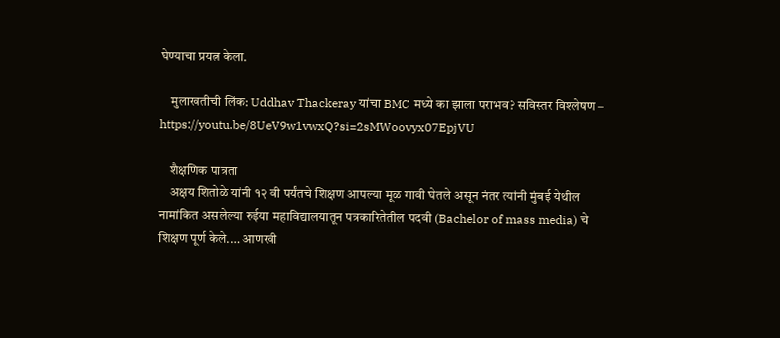घेण्याचा प्रयत्न केला.

    मुलाखतीची लिंक: Uddhav Thackeray यांचा BMC मध्ये का झाला पराभव? सविस्तर विश्लेषण – https://youtu.be/8UeV9w1vwxQ?si=2sMWoovyx07EpjVU

    शैक्षणिक पात्रता
    अक्षय शितोळे यांनी १२ वी पर्यंतचे शिक्षण आपल्या मूळ गावी घेतले असून नंतर त्यांनी मुंबई येथील नामांकित असलेल्या रुईया महाविद्यालयातून पत्रकारितेतील पदवी (Bachelor of mass media) चे शिक्षण पूर्ण केले.… आणखी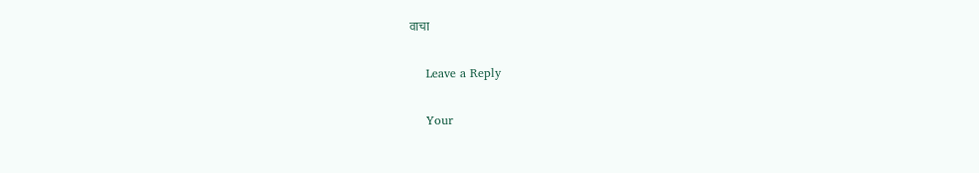वाचा

    Leave a Reply

    Your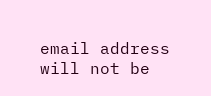email address will not be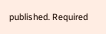published. Required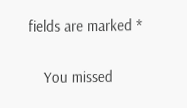fields are marked *

    You missed